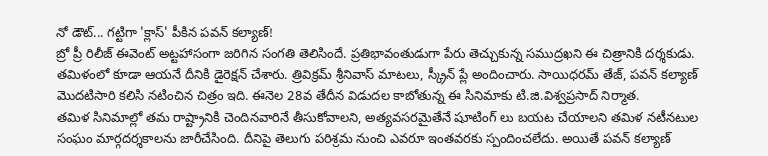నో డౌట్... గట్టిగా 'క్లాస్' పీకిన పవన్ కల్యాణ్!
బ్రో ప్రీ రిలీజ్ ఈవెంట్ అట్టహాసంగా జరిగిన సంగతి తెలిసిందే. ప్రతిభావంతుడుగా పేరు తెచ్చుకున్న సముద్రఖని ఈ చిత్రానికి దర్శకుడు. తమిళంలో కూడా ఆయనే దీనికి డైరెక్షన్ చేశారు. త్రివిక్రమ్ శ్రీనివాస్ మాటలు, స్క్రీన్ ప్లే అందించారు. సాయిధరమ్ తేజ్, పవన్ కల్యాణ్ మొదటిసారి కలిసి నటించిన చిత్రం ఇది. ఈనెల 28వ తేదీన విడుదల కాబోతున్న ఈ సినిమాకు టి.జి.విశ్వప్రసాద్ నిర్మాత.
తమిళ సినిమాల్లో తమ రాష్ట్రానికి చెందినవారినే తీసుకోవాలని, అత్యవసరమైతేనే షూటింగ్ లు బయట చేయాలని తమిళ నటీనటుల సంఘం మార్గదర్శకాలను జారీచేసింది. దీనిపై తెలుగు పరిశ్రమ నుంచి ఎవరూ ఇంతవరకు స్పందించలేదు. అయితే పవన్ కల్యాణ్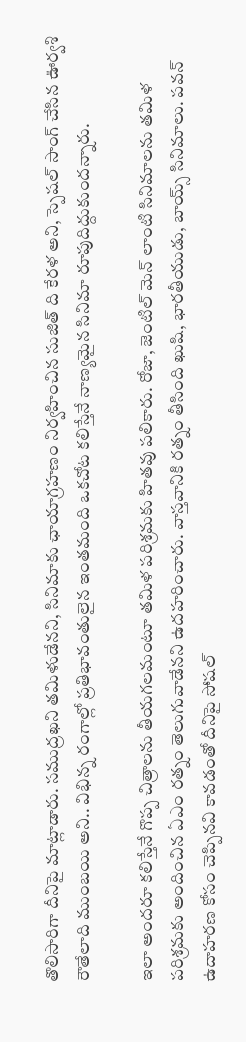తొలిసారిగా దీనిపై మాట్లాడారు. సముద్రఖని తమిళుడేనని, సినిమాకు ఛాయాగ్రహణం నిర్వహించిన సుజిత్ ది కేరళ అని, స్పెషల్ సాంగ్ చేసిన ఊర్వశి రౌతేలాది ముంబయి అని.. విభిన్న రంగాల్లో ప్రతిభావంతులైన ఇంతమంది ఒకచోట కలిస్తేనే నాణ్యమైన సినిమా రూపుదిద్దుకుందన్నారు.

ఇలా అందరూ కలిస్తేనే గొప్ప చిత్రాలను తీయగలమంటూ తమిళ పరిశ్రమకు హితవు పలికారు. రోజా, జెంటిల్ మెన్ లాంటి సినిమాలను తమిళ పరిశ్రమకు అందించిన ఏఎం రత్నం తెలుగువాడేనని ఉదహరించారు. వాస్తవానికి రత్నం తీసింది ఖుషి, భారతీయుడు, బాయ్స్ సినిమాలు. పవన్ ఉదాహరణ కోసం చెప్పినవి కావడంతో దీనిపై సోషల్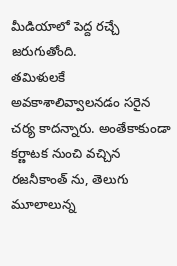మీడియాలో పెద్ద రచ్చే జరుగుతోంది.
తమిళులకే అవకాశాలివ్వాలనడం సరైన చర్య కాదన్నారు. అంతేకాకుండా కర్ణాటక నుంచి వచ్చిన రజనీకాంత్ ను, తెలుగు మూలాలున్న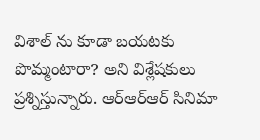విశాల్ ను కూడా బయటకు పొమ్మంటారా? అని విశ్లేషకులు ప్రశ్నిస్తున్నారు. ఆర్ఆర్ఆర్ సినిమా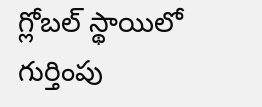గ్లోబల్ స్థాయిలో గుర్తింపు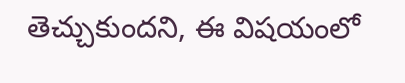తెచ్చుకుందని, ఈ విషయంలో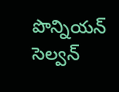పొన్నియన్ సెల్వన్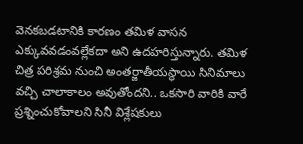వెనకబడటానికి కారణం తమిళ వాసన ఎక్కువవడంవల్లేకదా అని ఉదహరిస్తున్నారు. తమిళ చిత్ర పరిశ్రమ నుంచి అంతర్జాతీయస్థాయి సినిమాలు వచ్చి చాలాకాలం అవుతోందని.. ఒకసారి వారికి వారే ప్రశ్నించుకోవాలని సినీ విశ్లేషకులు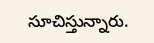సూచిస్తున్నారు.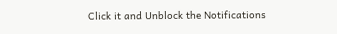Click it and Unblock the Notifications